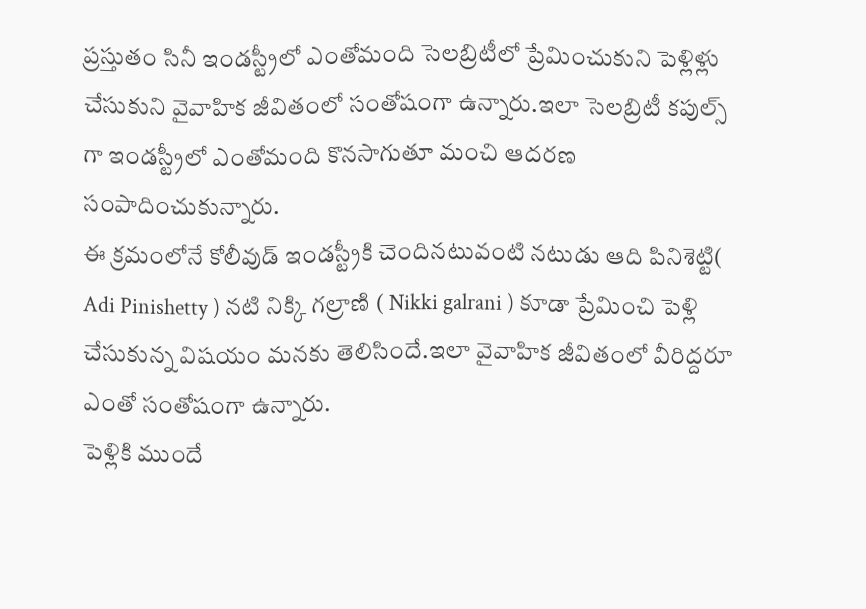ప్రస్తుతం సినీ ఇండస్ట్రీలో ఎంతోమంది సెలబ్రిటీలో ప్రేమించుకుని పెళ్లిళ్లు చేసుకుని వైవాహిక జీవితంలో సంతోషంగా ఉన్నారు.ఇలా సెలబ్రిటీ కపుల్స్ గా ఇండస్ట్రీలో ఎంతోమంది కొనసాగుతూ మంచి ఆదరణ సంపాదించుకున్నారు.
ఈ క్రమంలోనే కోలీవుడ్ ఇండస్ట్రీకి చెందినటువంటి నటుడు ఆది పినిశెట్టి( Adi Pinishetty ) నటి నిక్కి గల్రాణి ( Nikki galrani ) కూడా ప్రేమించి పెళ్లి చేసుకున్న విషయం మనకు తెలిసిందే.ఇలా వైవాహిక జీవితంలో వీరిద్దరూ ఎంతో సంతోషంగా ఉన్నారు.
పెళ్లికి ముందే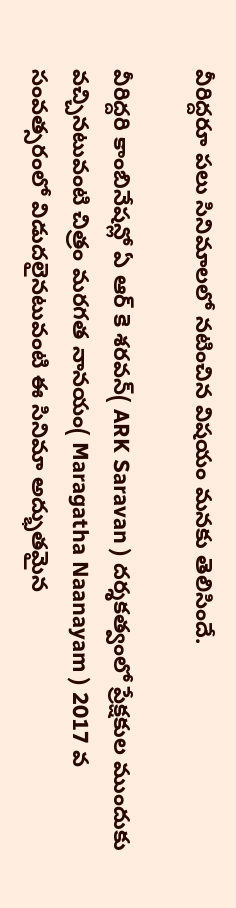వీరిద్దరూ పలు సినిమాలలో నటించిన విషయం మనకు తెలిసిందే.

వీరిద్దరి కాంబినేషన్లో ఏ ఆర్ కె శరవన్( ARK Saravan ) దర్శకత్వంలో ప్రేక్షకుల ముందుకు వచ్చినటువంటి చిత్రం మరగత నానయం( Maragatha Naanayam ) 2017 వ సంవత్సరంలో విడుదలైనటువంటి ఈ సినిమా అద్భుతమైన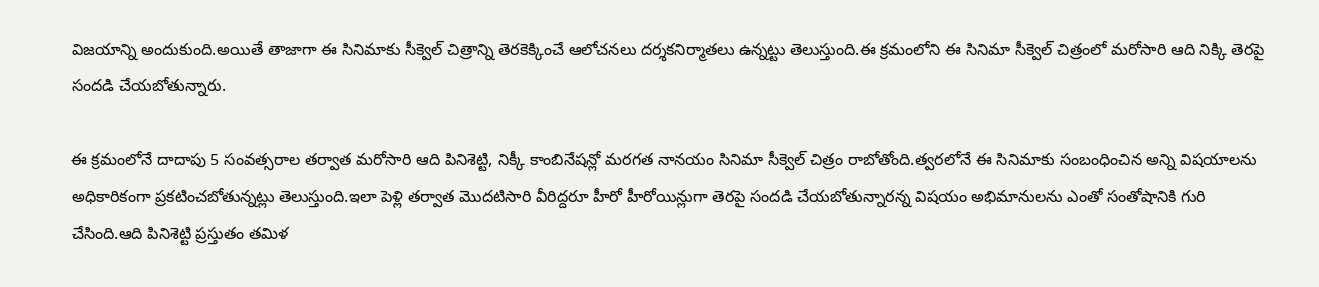విజయాన్ని అందుకుంది.అయితే తాజాగా ఈ సినిమాకు సీక్వెల్ చిత్రాన్ని తెరకెక్కించే ఆలోచనలు దర్శకనిర్మాతలు ఉన్నట్టు తెలుస్తుంది.ఈ క్రమంలోని ఈ సినిమా సీక్వెల్ చిత్రంలో మరోసారి ఆది నిక్కి తెరపై సందడి చేయబోతున్నారు.

ఈ క్రమంలోనే దాదాపు 5 సంవత్సరాల తర్వాత మరోసారి ఆది పినిశెట్టి, నిక్కీ కాంబినేషన్లో మరగత నానయం సినిమా సీక్వెల్ చిత్రం రాబోతోంది.త్వరలోనే ఈ సినిమాకు సంబంధించిన అన్ని విషయాలను అధికారికంగా ప్రకటించబోతున్నట్లు తెలుస్తుంది.ఇలా పెళ్లి తర్వాత మొదటిసారి వీరిద్దరూ హీరో హీరోయిన్లుగా తెరపై సందడి చేయబోతున్నారన్న విషయం అభిమానులను ఎంతో సంతోషానికి గురి చేసింది.ఆది పినిశెట్టి ప్రస్తుతం తమిళ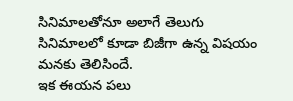సినిమాలతోనూ అలాగే తెలుగు సినిమాలలో కూడా బిజీగా ఉన్న విషయం మనకు తెలిసిందే.
ఇక ఈయన పలు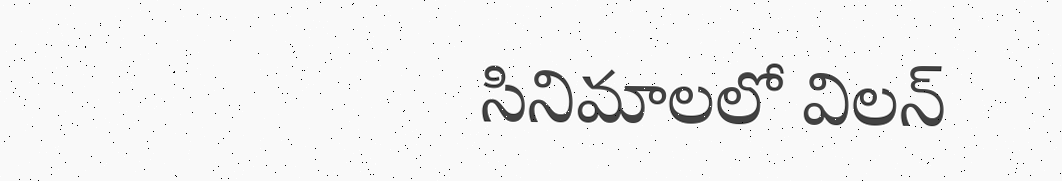సినిమాలలో విలన్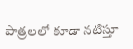పాత్రలలో కూడా నటిస్తూ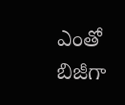ఎంతో బిజీగా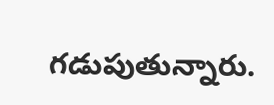గడుపుతున్నారు.